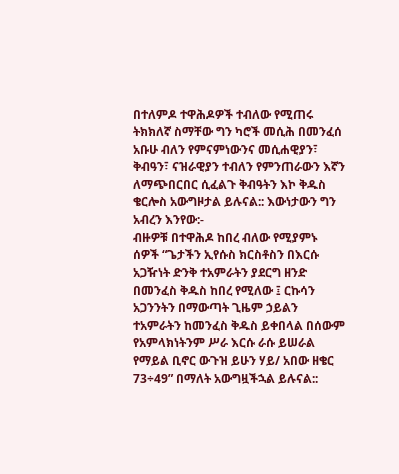በተለምዶ ተዋሕዶዎች ተብለው የሚጠሩ ትክክለኛ ስማቸው ግን ካሮች መሲሕ በመንፈሰ አቡሁ ብለን የምናምነውንና መሲሐዊያን፣ ቅብዓን፣ ናዝራዊያን ተብለን የምንጠራውን እኛን ለማጭበርበር ሲፈልጉ ቅብዓትን እኮ ቅዱስ ቄርሎስ አውግዞታል ይሉናል:: እውነታውን ግን አብረን እንየው:-
ብዙዎቹ በተዋሕዶ ከበረ ብለው የሚያምኑ ሰዎች “ጌታችን ኢየሱስ ክርስቶስን በእርሱ አጋዥነት ድንቅ ተአምራትን ያደርግ ዘንድ በመንፈስ ቅዱስ ከበረ የሚለው ፤ ርኩሳን አጋንንትን በማውጣት ጊዜም ኃይልን ተአምራትን ከመንፈስ ቅዱስ ይቀበላል በሰውም የአምላክነትንም ሥራ እርሱ ራሱ ይሠራል የማይል ቢኖር ውጉዝ ይሁን ሃይ/ አበው ዘቄር 73÷49” በማለት አውግዟችኋል ይሉናል::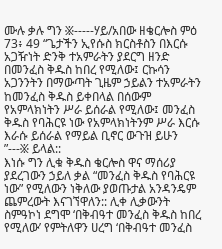ሙሉ ቃሉ ግን ፠-----ሃይ/አበው ዘቄርሎስ ምዕ 73፥ 49 “ጌታችን ኢየሱስ ክርስቶስን በእርሱ አጋዥነት ድንቅ ተአምራትን ያደርግ ዘንድ በመንፈስ ቅዱስ ከበረ የሚለው፤ ርኩሳን አጋንንትን በማውጣት ጊዜም ኃይልን ተአምራትን ከመንፈስ ቅዱስ ይቀበላል በሰውም የአምላክነትን ሥራ ይሰራል የሚለው፤ መንፈስ ቅዱስ የባሕርዩ ነው የአምላክነትንም ሥራ እርሱ እራሱ ይሰራል የማይል ቢኖር ውጉዝ ይሁን ”---፠ ይላል::
እነሱ ግን ሊቁ ቅዱስ ቄርሎስ ዋና ማሰሪያ ያደረገውን ኃይለ ቃል “መንፈስ ቅዱስ የባሕርዩ ነው” የሚለውን ነቅለው ያወጡታል አንዳንዴም ጨምረውት እናገኘዋለን:: ሊቀ ሊቃውንት ስምዓኮነ ደግሞ ‘በቅብዓተ መንፈስ ቅዱስ ከበረ የሚለው’ የምትለዋን ሀረግ ‘በቅብዓተ መንፈስ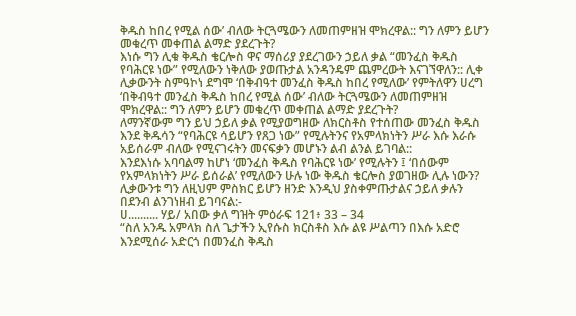ቅዱስ ከበረ የሚል ሰው’ ብለው ትርጓሜውን ለመጠምዘዝ ሞክረዋል:: ግን ለምን ይሆን መቁረጥ መቀጠል ልማድ ያደረጉት?
እነሱ ግን ሊቁ ቅዱስ ቄርሎስ ዋና ማሰሪያ ያደረገውን ኃይለ ቃል “መንፈስ ቅዱስ የባሕርዩ ነው” የሚለውን ነቅለው ያወጡታል አንዳንዴም ጨምረውት እናገኘዋለን:: ሊቀ ሊቃውንት ስምዓኮነ ደግሞ ‘በቅብዓተ መንፈስ ቅዱስ ከበረ የሚለው’ የምትለዋን ሀረግ ‘በቅብዓተ መንፈስ ቅዱስ ከበረ የሚል ሰው’ ብለው ትርጓሜውን ለመጠምዘዝ ሞክረዋል:: ግን ለምን ይሆን መቁረጥ መቀጠል ልማድ ያደረጉት?
ለማንኛውም ግን ይህ ኃይለ ቃል የሚያወግዘው ለክርስቶስ የተሰጠው መንፈስ ቅዱስ እንደ ቅዱሳን “የባሕርዩ ሳይሆን የጸጋ ነው” የሚሉትንና የአምላክነትን ሥራ እሱ እራሱ አይሰራም ብለው የሚናገሩትን መናፍቃን መሆኑን ልብ ልንል ይገባል::
እንደእነሱ አባባልማ ከሆነ ‘መንፈስ ቅዱስ የባሕርዩ ነው’ የሚሉትን ፤ ‘በሰውም የአምላክነትን ሥራ ይሰራል’ የሚለውን ሁሉ ነው ቅዱስ ቄርሎስ ያወገዘው ሊሉ ነውን?
ሊቃውንቱ ግን ለዚህም ምስክር ይሆን ዘንድ እንዲህ ያስቀምጡታልና ኃይለ ቃሉን በደንብ ልንገነዘብ ይገባናል:-
ሀ.......... ሃይ/ አበው ቃለ ግዝት ምዕራፍ 121፥ 33 – 34
“ስለ አንዱ አምላክ ስለ ጌታችን ኢየሱስ ክርስቶስ እሱ ልዩ ሥልጣን በእሱ አድሮ እንደሚሰራ አድርጎ በመንፈስ ቅዱስ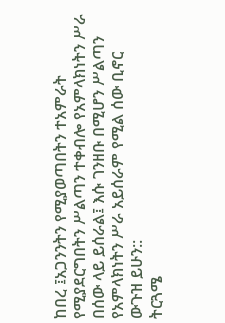ከበረ ፤አጋንንትን የሚያወጣበትን ተአምራት የሚያደርግበትን ሥልጣን ተቀብሎ የአምላክነትን ሥራ በሰው ላይ ይሰራል፤ እሱ ገንዘቡ በሚሆን ሥልጣን የአምላክነትን ሥራ አይሰራም የሚል ሰው ቢኖር ውጉዝ ይሁን::
ትርጓሜ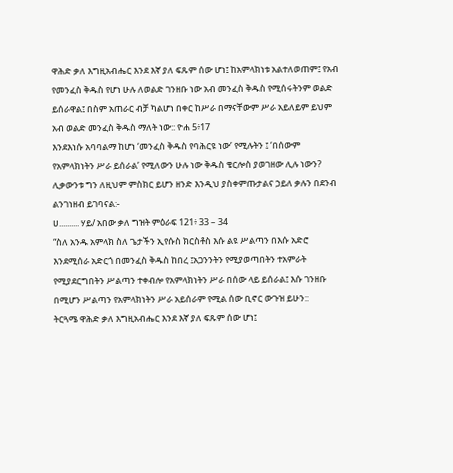ዋሕድ ቃለ እግዚአብሔር እንደ እኛ ያለ ፍጹም ሰው ሆነ፤ ከአምላክነቱ አልተለወጠም፤ የአብ የመንፈስ ቅዱስ የሆነ ሁሉ ለወልድ ገንዘቡ ነው አብ መንፈስ ቅዱስ የሚሰሩትንም ወልድ ይሰራዋል፤ በስም አጠራር ብቻ ካልሆነ በቀር ከሥራ በማናቸውም ሥራ አይለይም ይህም አብ ወልድ መንፈስ ቅዱስ ማለት ነው:: ዮሐ 5፥17
እንደእነሱ አባባልማ ከሆነ ‘መንፈስ ቅዱስ የባሕርዩ ነው’ የሚሉትን ፤ ‘በሰውም የአምላክነትን ሥራ ይሰራል’ የሚለውን ሁሉ ነው ቅዱስ ቄርሎስ ያወገዘው ሊሉ ነውን?
ሊቃውንቱ ግን ለዚህም ምስክር ይሆን ዘንድ እንዲህ ያስቀምጡታልና ኃይለ ቃሉን በደንብ ልንገነዘብ ይገባናል:-
ሀ.......... ሃይ/ አበው ቃለ ግዝት ምዕራፍ 121፥ 33 – 34
“ስለ አንዱ አምላክ ስለ ጌታችን ኢየሱስ ክርስቶስ እሱ ልዩ ሥልጣን በእሱ አድሮ እንደሚሰራ አድርጎ በመንፈስ ቅዱስ ከበረ ፤አጋንንትን የሚያወጣበትን ተአምራት የሚያደርግበትን ሥልጣን ተቀብሎ የአምላክነትን ሥራ በሰው ላይ ይሰራል፤ እሱ ገንዘቡ በሚሆን ሥልጣን የአምላክነትን ሥራ አይሰራም የሚል ሰው ቢኖር ውጉዝ ይሁን::
ትርጓሜ ዋሕድ ቃለ እግዚአብሔር እንደ እኛ ያለ ፍጹም ሰው ሆነ፤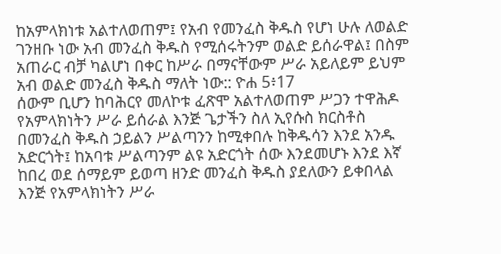ከአምላክነቱ አልተለወጠም፤ የአብ የመንፈስ ቅዱስ የሆነ ሁሉ ለወልድ ገንዘቡ ነው አብ መንፈስ ቅዱስ የሚሰሩትንም ወልድ ይሰራዋል፤ በስም አጠራር ብቻ ካልሆነ በቀር ከሥራ በማናቸውም ሥራ አይለይም ይህም አብ ወልድ መንፈስ ቅዱስ ማለት ነው:: ዮሐ 5፥17
ሰውም ቢሆን ከባሕርየ መለኮቱ ፈጽሞ አልተለወጠም ሥጋን ተዋሕዶ የአምላክነትን ሥራ ይሰራል እንጅ ጌታችን ስለ ኢየሱስ ክርስቶስ በመንፈስ ቅዱስ ኃይልን ሥልጣንን ከሚቀበሉ ከቅዱሳን እንደ አንዱ አድርጎት፤ ከአባቱ ሥልጣንም ልዩ አድርጎት ሰው እንደመሆኑ እንደ እኛ ከበረ ወደ ሰማይም ይወጣ ዘንድ መንፈስ ቅዱስ ያደለውን ይቀበላል እንጅ የአምላክነትን ሥራ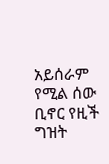አይሰራም የሚል ሰው ቢኖር የዚች ግዝት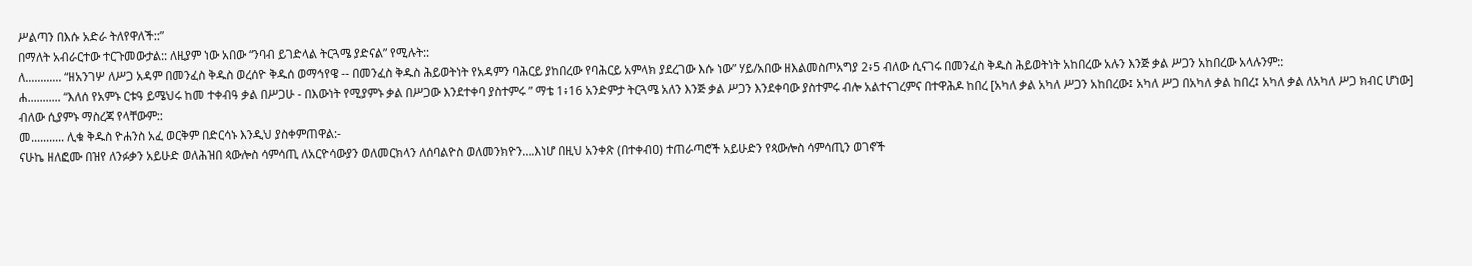ሥልጣን በእሱ አድራ ትለየዋለች::”
በማለት አብራርተው ተርጉመውታል:: ለዚያም ነው አበው “ንባብ ይገድላል ትርጓሜ ያድናል” የሚሉት::
ለ............ “ዘአንገሦ ለሥጋ አዳም በመንፈስ ቅዱስ ወረሰዮ ቅዱሰ ወማኅየዌ -- በመንፈስ ቅዱስ ሕይወትነት የአዳምን ባሕርይ ያከበረው የባሕርይ አምላክ ያደረገው እሱ ነው” ሃይ/አበው ዘእልመስጦአግያ 2፥5 ብለው ሲናገሩ በመንፈስ ቅዱስ ሕይወትነት አከበረው አሉን እንጅ ቃል ሥጋን አከበረው አላሉንም::
ሐ........... “እለሰ የአምኑ ርቱዓ ይሜህሩ ከመ ተቀብዓ ቃል በሥጋሁ - በእውነት የሚያምኑ ቃል በሥጋው እንደተቀባ ያስተምሩ ” ማቴ 1፥16 አንድምታ ትርጓሜ አለን እንጅ ቃል ሥጋን እንደቀባው ያስተምሩ ብሎ አልተናገረምና በተዋሕዶ ከበረ [አካለ ቃል አካለ ሥጋን አከበረው፤ አካለ ሥጋ በአካለ ቃል ከበረ፤ አካለ ቃል ለአካለ ሥጋ ክብር ሆነው] ብለው ሲያምኑ ማስረጃ የላቸውም::
መ........... ሊቁ ቅዱስ ዮሐንስ አፈ ወርቅም በድርሳኑ እንዲህ ያስቀምጠዋል:-
ናሁኬ ዘለፎሙ በዝየ ለንፉቃን አይሁድ ወለሕዝበ ጳውሎስ ሳምሳጢ ለአርዮሳውያን ወለመርክላን ለሰባልዮስ ወለመንክዮን….እነሆ በዚህ አንቀጽ (በተቀብዐ) ተጠራጣሮች አይሁድን የጳውሎስ ሳምሳጢን ወገኖች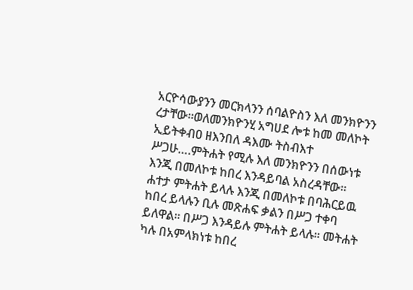አርዮሳውያንን መርክላንን ሰባልዮስን እለ መንክዮንን ረታቸው፡፡ወለመንክዮንሂ አግሀደ ሎቱ ከመ መለኮት ኢይትቀብዐ ዘእንበለ ዳእሙ ትስብእተ ሥጋሁ….ምትሐት የሚሉ እለ መንክዮንን በሰውነቱ እንጂ በመለኮቱ ከበረ እንዳይባል አስረዳቸው፡፡ ሐተታ ምትሐት ይላሉ እንጂ በመለኮቱ በባሕርይዉ ከበረ ይላሉን ቢሉ መጽሐፍ ቃልን በሥጋ ተቀባ ይለዋል፡፡ በሥጋ እንዳይሉ ምትሐት ይላሉ፡፡ መትሐት ካሉ በአምላክነቱ ከበረ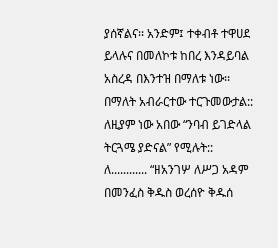ያሰኛልና፡፡ አንድም፤ ተቀብቶ ተዋሀደ ይላሉና በመለኮቱ ከበረ እንዳይባል አስረዳ በእንተዝ በማለቱ ነው፡፡
በማለት አብራርተው ተርጉመውታል:: ለዚያም ነው አበው “ንባብ ይገድላል ትርጓሜ ያድናል” የሚሉት::
ለ............ “ዘአንገሦ ለሥጋ አዳም በመንፈስ ቅዱስ ወረሰዮ ቅዱሰ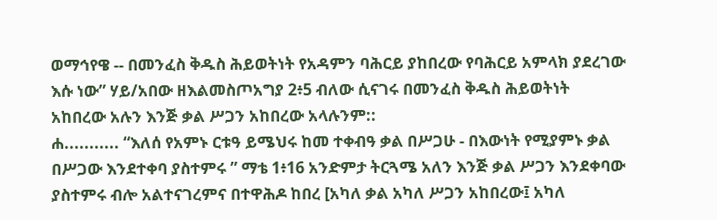ወማኅየዌ -- በመንፈስ ቅዱስ ሕይወትነት የአዳምን ባሕርይ ያከበረው የባሕርይ አምላክ ያደረገው እሱ ነው” ሃይ/አበው ዘእልመስጦአግያ 2፥5 ብለው ሲናገሩ በመንፈስ ቅዱስ ሕይወትነት አከበረው አሉን እንጅ ቃል ሥጋን አከበረው አላሉንም::
ሐ........... “እለሰ የአምኑ ርቱዓ ይሜህሩ ከመ ተቀብዓ ቃል በሥጋሁ - በእውነት የሚያምኑ ቃል በሥጋው እንደተቀባ ያስተምሩ ” ማቴ 1፥16 አንድምታ ትርጓሜ አለን እንጅ ቃል ሥጋን እንደቀባው ያስተምሩ ብሎ አልተናገረምና በተዋሕዶ ከበረ [አካለ ቃል አካለ ሥጋን አከበረው፤ አካለ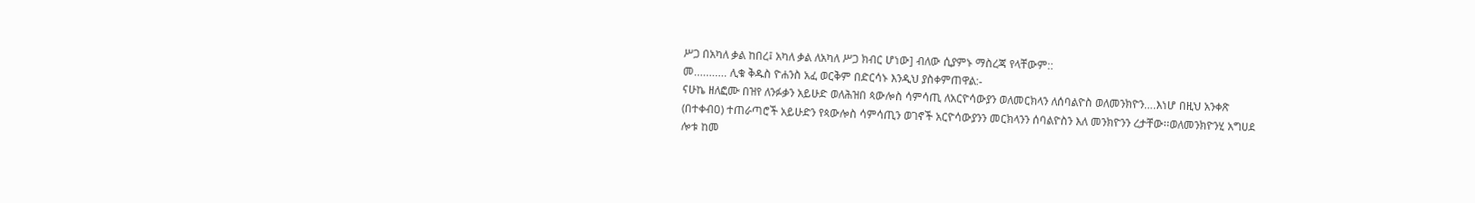ሥጋ በአካለ ቃል ከበረ፤ አካለ ቃል ለአካለ ሥጋ ክብር ሆነው] ብለው ሲያምኑ ማስረጃ የላቸውም::
መ........... ሊቁ ቅዱስ ዮሐንስ አፈ ወርቅም በድርሳኑ እንዲህ ያስቀምጠዋል:-
ናሁኬ ዘለፎሙ በዝየ ለንፉቃን አይሁድ ወለሕዝበ ጳውሎስ ሳምሳጢ ለአርዮሳውያን ወለመርክላን ለሰባልዮስ ወለመንክዮን….እነሆ በዚህ አንቀጽ (በተቀብዐ) ተጠራጣሮች አይሁድን የጳውሎስ ሳምሳጢን ወገኖች አርዮሳውያንን መርክላንን ሰባልዮስን እለ መንክዮንን ረታቸው፡፡ወለመንክዮንሂ አግሀደ ሎቱ ከመ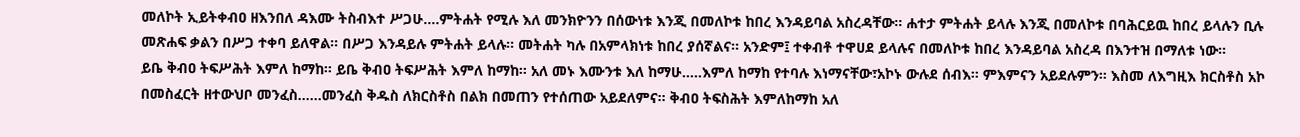መለኮት ኢይትቀብዐ ዘእንበለ ዳእሙ ትስብእተ ሥጋሁ….ምትሐት የሚሉ እለ መንክዮንን በሰውነቱ እንጂ በመለኮቱ ከበረ እንዳይባል አስረዳቸው፡፡ ሐተታ ምትሐት ይላሉ እንጂ በመለኮቱ በባሕርይዉ ከበረ ይላሉን ቢሉ መጽሐፍ ቃልን በሥጋ ተቀባ ይለዋል፡፡ በሥጋ እንዳይሉ ምትሐት ይላሉ፡፡ መትሐት ካሉ በአምላክነቱ ከበረ ያሰኛልና፡፡ አንድም፤ ተቀብቶ ተዋሀደ ይላሉና በመለኮቱ ከበረ እንዳይባል አስረዳ በእንተዝ በማለቱ ነው፡፡
ይቤ ቅብዐ ትፍሥሕት እምለ ከማከ፡፡ ይቤ ቅብዐ ትፍሥሕት እምለ ከማከ፡፡ አለ መኑ እሙንቱ እለ ከማሁ…..እምለ ከማከ የተባሉ እነማናቸው፣አኮኑ ውሉደ ሰብእ፡፡ ምእምናን አይደሉምን፡፡ እስመ ለእግዚእ ክርስቶስ አኮ በመስፈርት ዘተውህቦ መንፈስ……መንፈስ ቅዱስ ለክርስቶስ በልክ በመጠን የተሰጠው አይደለምና፡፡ ቅብዐ ትፍስሕት እምለከማከ አለ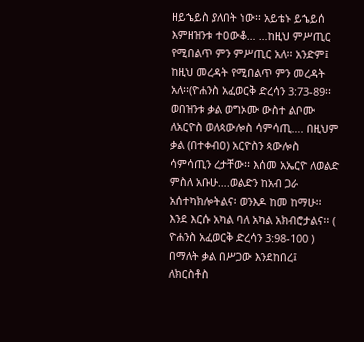ዘይኄይስ ያለበት ነው፡፡ አይቴኑ ይኄይሰ እምዘዝንቱ ተዐውቆ… …ከዚህ ምሥጢር የሚበልጥ ምን ምሥጢር አለ፡፡ አንድም፤ ከዚህ መረዳት የሚበልጥ ምን መረዳት አለ፡፡(ዮሐንስ አፈወርቅ ድረሳን 3:73-89፡፡
ወበዝንቱ ቃል ወግኦሙ ውስተ ልቦሙ ለአርዮስ ወለጳውሎስ ሳምሳጢ…. በዚህም ቃል (በተቀብዐ) አርዮስን ጳውሎስ ሳምሳጢን ረታቸው፡፡ እሰመ አኤርዮ ለወልድ ምስለ አቡሁ….ወልድን ከአብ ጋራ አሰተካክሎትልና፡ ወንእዶ ከመ ከማሁ፡፡ እንደ እርሱ አካል ባለ አካል አክብሮታልና፡፡ ( ዮሐንስ አፈወርቅ ድረሳን 3:98-100 )
በማለት ቃል በሥጋው እንደከበረ፤ ለክርስቶስ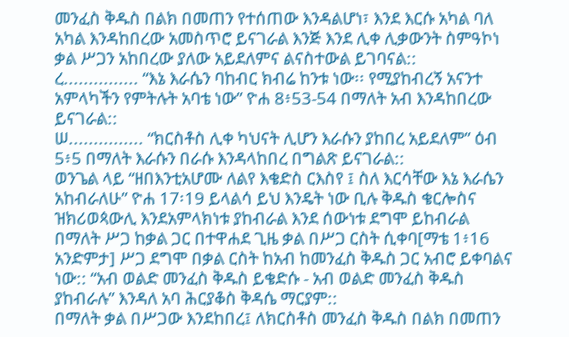መንፈስ ቅዱስ በልክ በመጠን የተሰጠው እንዳልሆነ፣ እንደ እርሱ አካል ባለ አካል እንዳከበረው አመስጥሮ ይናገራል እንጅ እንደ ሊቀ ሊቃውንት ስምዓኮነ ቃል ሥጋን አከበረው ያለው አይደለምና ልናስተውል ይገባናል::
ረ............... “እኔ እራሴን ባከብር ክብሬ ከንቱ ነው፡፡ የሚያከብረኝ አናንተ አምላካችን የምትሉት አባቴ ነው” ዮሐ 8፥53-54 በማለት አብ እንዳከበረው ይናገራል::
ሠ............... “ክርስቶስ ሊቀ ካህናት ሊሆን እራሱን ያከበረ አይደለም” ዕብ 5፥5 በማለት እራሱን በራሱ እንዳላከበረ በግልጽ ይናገራል::
ወንጌል ላይ “ዘበእንቲአሆሙ ለልየ እቄድስ ርእስየ ፤ ስለ እርሳቸው እኔ እራሴን አከብራለሁ” ዮሐ 17፡19 ይላልሳ ይህ እንዴት ነው ቢሉ ቅዱስ ቄርሎስና ዝክሪወጳውሊ እንደአምላክነቱ ያከብራል እንደ ሰውነቱ ደግሞ ይከብራል በማለት ሥጋ ከቃል ጋር በተዋሐደ ጊዜ ቃል በሥጋ ርስት ሲቀባ[ማቴ 1፥16 አንድምታ] ሥጋ ደግሞ በቃል ርስት ከአብ ከመንፈስ ቅዱስ ጋር አብሮ ይቀባልና ነው:: “አብ ወልድ መንፈስ ቅዱስ ይቄድሱ - አብ ወልድ መንፈስ ቅዱስ ያከብራሉ” እንዳለ አባ ሕርያቆስ ቅዳሴ ማርያም::
በማለት ቃል በሥጋው እንደከበረ፤ ለክርስቶስ መንፈስ ቅዱስ በልክ በመጠን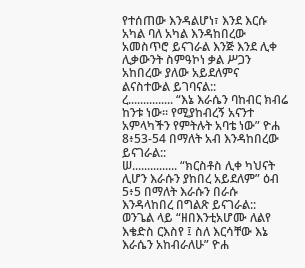የተሰጠው እንዳልሆነ፣ እንደ እርሱ አካል ባለ አካል እንዳከበረው አመስጥሮ ይናገራል እንጅ እንደ ሊቀ ሊቃውንት ስምዓኮነ ቃል ሥጋን አከበረው ያለው አይደለምና ልናስተውል ይገባናል::
ረ............... “እኔ እራሴን ባከብር ክብሬ ከንቱ ነው፡፡ የሚያከብረኝ አናንተ አምላካችን የምትሉት አባቴ ነው” ዮሐ 8፥53-54 በማለት አብ እንዳከበረው ይናገራል::
ሠ............... “ክርስቶስ ሊቀ ካህናት ሊሆን እራሱን ያከበረ አይደለም” ዕብ 5፥5 በማለት እራሱን በራሱ እንዳላከበረ በግልጽ ይናገራል::
ወንጌል ላይ “ዘበእንቲአሆሙ ለልየ እቄድስ ርእስየ ፤ ስለ እርሳቸው እኔ እራሴን አከብራለሁ” ዮሐ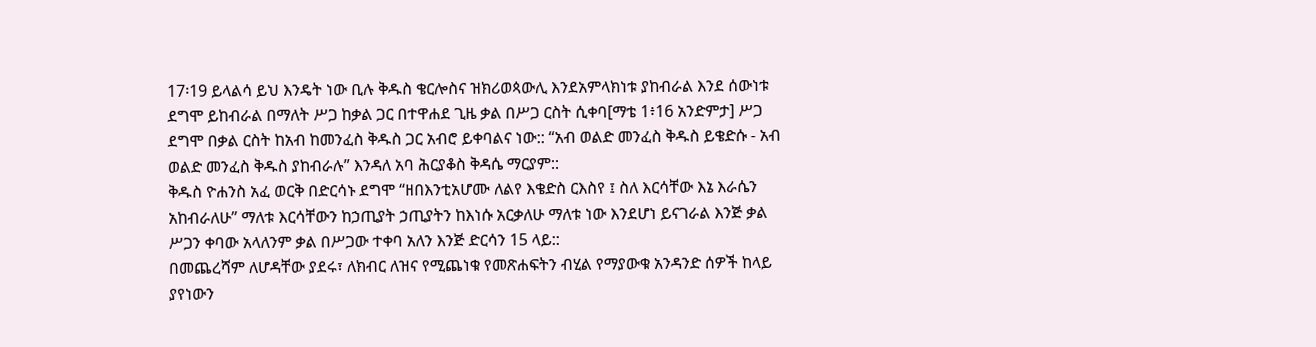17፡19 ይላልሳ ይህ እንዴት ነው ቢሉ ቅዱስ ቄርሎስና ዝክሪወጳውሊ እንደአምላክነቱ ያከብራል እንደ ሰውነቱ ደግሞ ይከብራል በማለት ሥጋ ከቃል ጋር በተዋሐደ ጊዜ ቃል በሥጋ ርስት ሲቀባ[ማቴ 1፥16 አንድምታ] ሥጋ ደግሞ በቃል ርስት ከአብ ከመንፈስ ቅዱስ ጋር አብሮ ይቀባልና ነው:: “አብ ወልድ መንፈስ ቅዱስ ይቄድሱ - አብ ወልድ መንፈስ ቅዱስ ያከብራሉ” እንዳለ አባ ሕርያቆስ ቅዳሴ ማርያም::
ቅዱስ ዮሐንስ አፈ ወርቅ በድርሳኑ ደግሞ “ዘበእንቲአሆሙ ለልየ እቄድስ ርእስየ ፤ ስለ እርሳቸው እኔ እራሴን አከብራለሁ” ማለቱ እርሳቸውን ከኃጢያት ኃጢያትን ከእነሱ አርቃለሁ ማለቱ ነው እንደሆነ ይናገራል እንጅ ቃል ሥጋን ቀባው አላለንም ቃል በሥጋው ተቀባ አለን እንጅ ድርሳን 15 ላይ::
በመጨረሻም ለሆዳቸው ያደሩ፣ ለክብር ለዝና የሚጨነቁ የመጽሐፍትን ብሂል የማያውቁ አንዳንድ ሰዎች ከላይ ያየነውን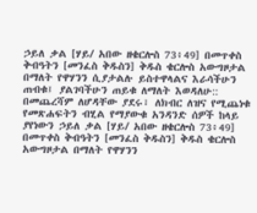ኃይለ ቃል [ሃይ/ አበው ዘቄርሎስ 73፥49] በመጥቀስ ቅብዓትን [መንፈስ ቅዱስን] ቅዱስ ቄርሎስ አውግዞታል በማለት የዋሃንን ሲያታልሉ ይስተዋላልና እራሳችሁን ጠብቁ፤ ያልገባችሁን ጠይቁ ለማለት እወዳለሁ::
በመጨረሻም ለሆዳቸው ያደሩ፣ ለክብር ለዝና የሚጨነቁ የመጽሐፍትን ብሂል የማያውቁ አንዳንድ ሰዎች ከላይ ያየነውን ኃይለ ቃል [ሃይ/ አበው ዘቄርሎስ 73፥49] በመጥቀስ ቅብዓትን [መንፈስ ቅዱስን] ቅዱስ ቄርሎስ አውግዞታል በማለት የዋሃንን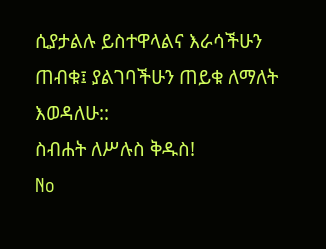ሲያታልሉ ይስተዋላልና እራሳችሁን ጠብቁ፤ ያልገባችሁን ጠይቁ ለማለት እወዳለሁ::
ስብሐት ለሥሉስ ቅዱስ!
No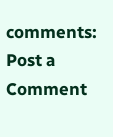comments:
Post a Comment